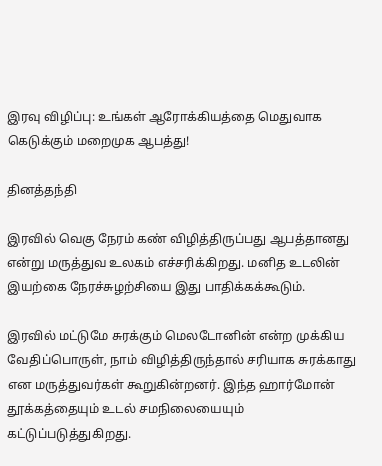இரவு விழிப்பு: உங்கள் ஆரோக்கியத்தை மெதுவாக கெடுக்கும் மறைமுக ஆபத்து!

தினத்தந்தி

இரவில் வெகு நேரம் கண் விழித்திருப்பது ஆபத்தானது என்று மருத்துவ உலகம் எச்சரிக்கிறது. மனித உடலின் இயற்கை நேரச்சுழற்சியை இது பாதிக்கக்கூடும்.

இரவில் மட்டுமே சுரக்கும் மெலடோனின் என்ற முக்கிய வேதிப்பொருள், நாம் விழித்திருந்தால் சரியாக சுரக்காது என மருத்துவர்கள் கூறுகின்றனர். இந்த ஹார்மோன் தூக்கத்தையும் உடல் சமநிலையையும் கட்டுப்படுத்துகிறது.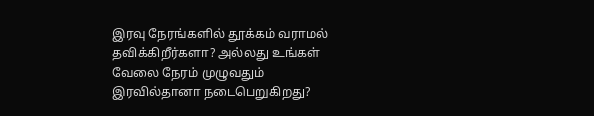இரவு நேரங்களில் தூக்கம் வராமல் தவிக்கிறீர்களா? அல்லது உங்கள் வேலை நேரம் முழுவதும் இரவில்தானா நடைபெறுகிறது?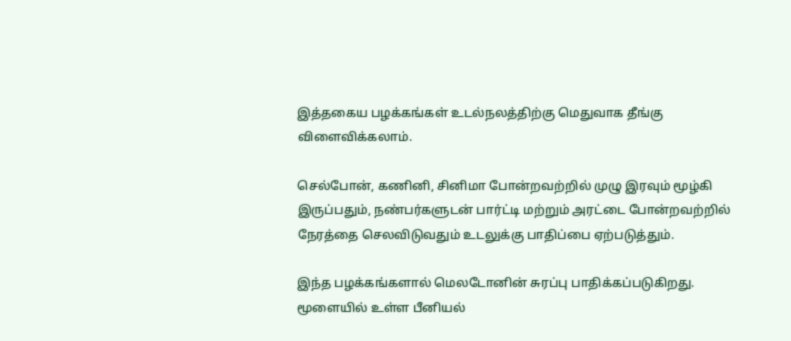இத்தகைய பழக்கங்கள் உடல்நலத்திற்கு மெதுவாக தீங்கு விளைவிக்கலாம்.

செல்போன், கணினி, சினிமா போன்றவற்றில் முழு இரவும் மூழ்கி இருப்பதும், நண்பர்களுடன் பார்ட்டி மற்றும் அரட்டை போன்றவற்றில் நேரத்தை செலவிடுவதும் உடலுக்கு பாதிப்பை ஏற்படுத்தும்.

இந்த பழக்கங்களால் மெலடோனின் சுரப்பு பாதிக்கப்படுகிறது. மூளையில் உள்ள பீனியல்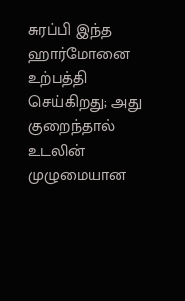சுரப்பி இந்த ஹார்மோனை உற்பத்தி செய்கிறது; அது குறைந்தால் உடலின் முழுமையான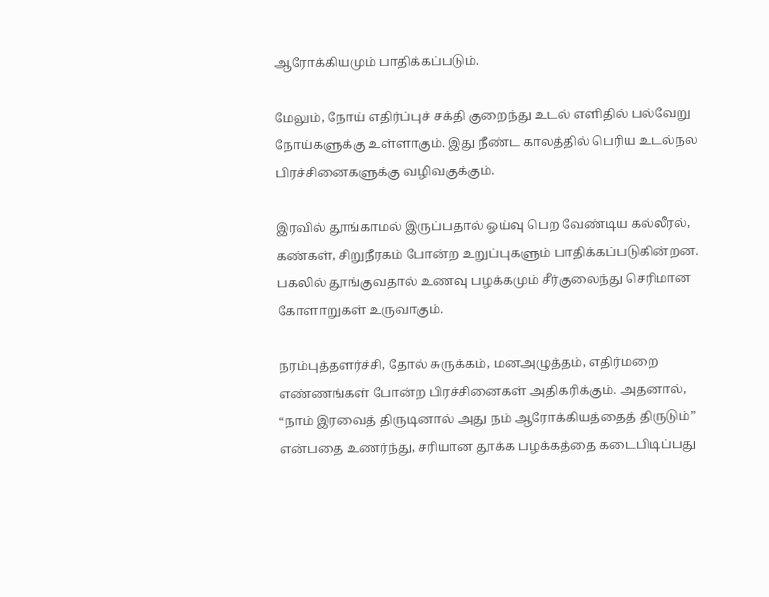ஆரோக்கியமும் பாதிக்கப்படும்.

மேலும், நோய் எதிர்ப்புச் சக்தி குறைந்து உடல் எளிதில் பல்வேறு நோய்களுக்கு உள்ளாகும். இது நீண்ட காலத்தில் பெரிய உடல்நல பிரச்சினைகளுக்கு வழிவகுக்கும்.

இரவில் தூங்காமல் இருப்பதால் ஓய்வு பெற வேண்டிய கல்லீரல், கண்கள், சிறுநீரகம் போன்ற உறுப்புகளும் பாதிக்கப்படுகின்றன. பகலில் தூங்குவதால் உணவு பழக்கமும் சீர்குலைந்து செரிமான கோளாறுகள் உருவாகும்.

நரம்புத்தளர்ச்சி, தோல் சுருக்கம், மனஅழுத்தம், எதிர்மறை எண்ணங்கள் போன்ற பிரச்சினைகள் அதிகரிக்கும். அதனால், “நாம் இரவைத் திருடினால் அது நம் ஆரோக்கியத்தைத் திருடும்” என்பதை உணர்ந்து, சரியான தூக்க பழக்கத்தை கடைபிடிப்பது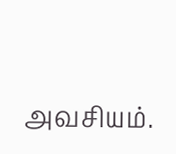அவசியம்.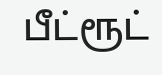பீட்ரூட்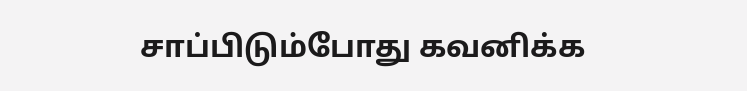சாப்பிடும்போது கவனிக்க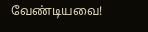வேண்டியவை!